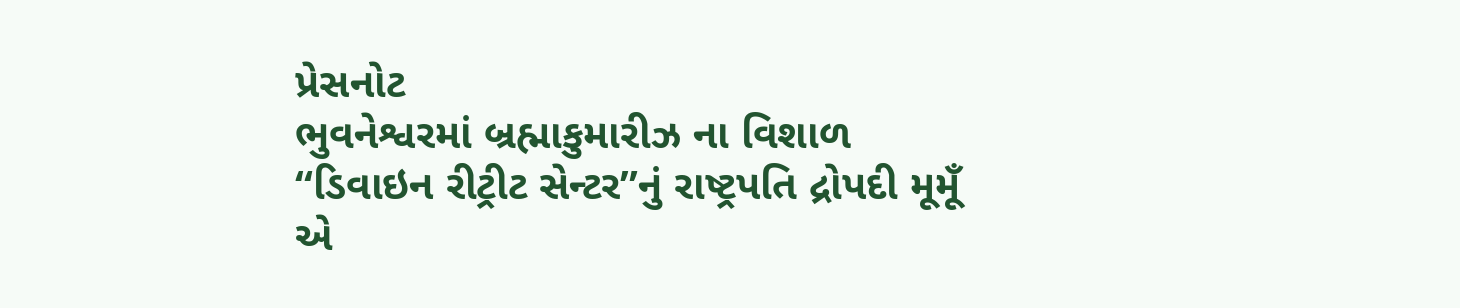પ્રેસનોટ
ભુવનેશ્વરમાં બ્રહ્માકુમારીઝ ના વિશાળ “ડિવાઇન રીટ્રીટ સેન્ટર”નું રાષ્ટ્રપતિ દ્રોપદી મૂમૂઁ એ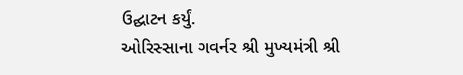ઉદ્ઘાટન કર્યું.
ઓરિસ્સાના ગવર્નર શ્રી મુખ્યમંત્રી શ્રી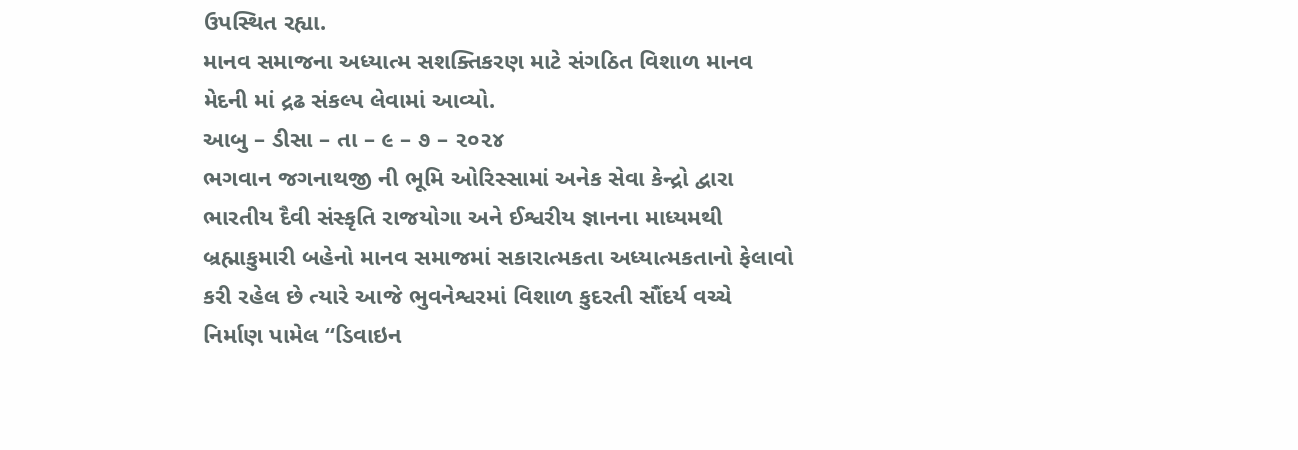ઉપસ્થિત રહ્યા.
માનવ સમાજના અધ્યાત્મ સશક્તિકરણ માટે સંગઠિત વિશાળ માનવ મેદની માં દ્રઢ સંકલ્પ લેવામાં આવ્યો.
આબુ – ડીસા – તા – ૯ – ૭ – ૨૦૨૪
ભગવાન જગનાથજી ની ભૂમિ ઓરિસ્સામાં અનેક સેવા કેન્દ્રો દ્વારા ભારતીય દૈવી સંસ્કૃતિ રાજયોગા અને ઈશ્વરીય જ્ઞાનના માધ્યમથી બ્રહ્માકુમારી બહેનો માનવ સમાજમાં સકારાત્મકતા અધ્યાત્મકતાનો ફેલાવો કરી રહેલ છે ત્યારે આજે ભુવનેશ્વરમાં વિશાળ કુદરતી સૌંદર્ય વચ્ચે નિર્માણ પામેલ “ડિવાઇન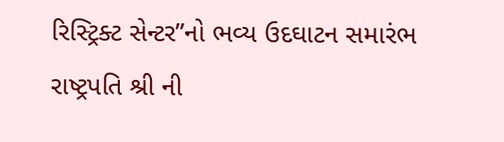રિસ્ટ્રિક્ટ સેન્ટર”નો ભવ્ય ઉદઘાટન સમારંભ રાષ્ટ્રપતિ શ્રી ની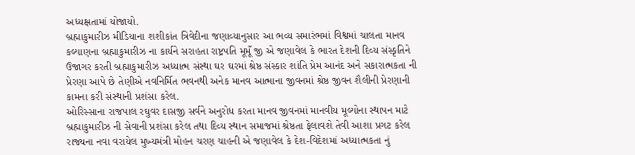અધ્યક્ષતામાં યોજાયો.
બ્રહ્માકુમારીઝ મીડિયાના શશીકાંત ત્રિવેદીના જણાવ્યાનુસાર આ ભવ્ય સમારંભમાં વિશ્વમાં ચાલતા માનવ કલ્યાણના બ્રહ્માકુમારીઝ ના કાર્યને સરાહતા રાષ્ટ્રપતિ મૂમૂઁ જી એ જણાવેલ કે ભારત દેશની દિવ્ય સંસ્કૃતિને ઉજાગર કરતી બ્રહ્માકુમારીઝ અધ્યાત્મ સંસ્થા ઘર ઘરમાં શ્રેષ્ઠ સંસ્કાર શાંતિ પ્રેમ આનંદ અને સકારાત્મકતા ની પ્રેરણા આપે છે તેણીએ નવનિર્મિત ભવનથી અનેક માનવ આત્માના જીવનમાં શ્રેષ્ઠ જીવન શૈલીની પ્રેરણાની કામના કરી સંસ્થાની પ્રશંસા કરેલ.
ઓરિસ્સાના રાજપાલ રઘુવર દાસજી સર્વને અનુરોધ કરતા માનવ જીવનમાં માનવીય મૂલ્યોના સ્થાપન માટે બ્રહ્માકુમારીઝ ની સેવાની પ્રશંસા કરેલ તથા દિવ્ય સ્થાન સમાજમાં શ્રેષ્ઠતા ફેલાવશે તેવી આશા પ્રગટ કરેલ રાજ્યના નવા વરાયેલ મુખ્યમંત્રી મોહન ચરણ ચાહની એ જણાવેલ કે દેશ-વિદેશમાં અધ્યાત્મકતા નું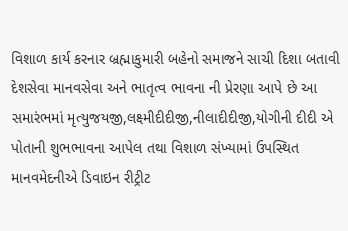વિશાળ કાર્ય કરનાર બ્રહ્માકુમારી બહેનો સમાજને સાચી દિશા બતાવી દેશસેવા માનવસેવા અને ભાતૃત્વ ભાવના ની પ્રેરણા આપે છે આ સમારંભમાં મૃત્યુજયજી,લક્ષ્મીદીદીજી,નીલાદીદીજી,યોગીની દીદી એ પોતાની શુભભાવના આપેલ તથા વિશાળ સંખ્યામાં ઉપસ્થિત માનવમેદનીએ ડિવાઇન રીટ્રીટ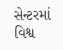સેન્ટરમાં વિશ્વ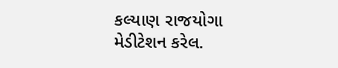કલ્યાણ રાજયોગા મેડીટેશન કરેલ.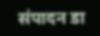संपादन डा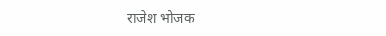राजेश भोजक